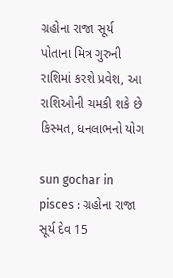ગ્રહોના રાજા સૂર્ય પોતાના મિત્ર ગુરુની રાશિમાં કરશે પ્રવેશ, આ રાશિઓની ચમકી શકે છે કિસ્મત, ધનલાભનો યોગ

sun gochar in pisces : ગ્રહોના રાજા સૂર્ય દેવ 15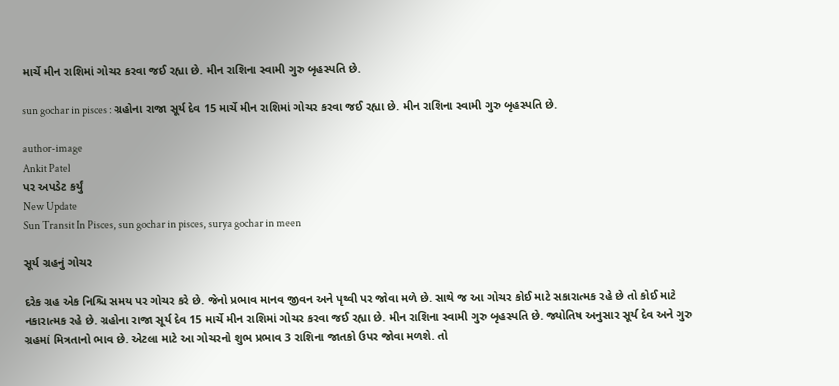માર્ચે મીન રાશિમાં ગોચર કરવા જઈ રહ્યા છે. મીન રાશિના સ્વામી ગુરુ બૃહસ્પતિ છે.

sun gochar in pisces : ગ્રહોના રાજા સૂર્ય દેવ 15 માર્ચે મીન રાશિમાં ગોચર કરવા જઈ રહ્યા છે. મીન રાશિના સ્વામી ગુરુ બૃહસ્પતિ છે.

author-image
Ankit Patel
પર અપડેટ કર્યું
New Update
Sun Transit In Pisces, sun gochar in pisces, surya gochar in meen

સૂર્ય ગ્રહનું ગોચર

દરેક ગ્રહ એક નિશ્ચિ સમય પર ગોચર કરે છે. જેનો પ્રભાવ માનવ જીવન અને પૃથ્વી પર જોવા મળે છે. સાથે જ આ ગોચર કોઈ માટે સકારાત્મક રહે છે તો કોઈ માટે નકારાત્મક રહે છે. ગ્રહોના રાજા સૂર્ય દેવ 15 માર્ચે મીન રાશિમાં ગોચર કરવા જઈ રહ્યા છે. મીન રાશિના સ્વામી ગુરુ બૃહસ્પતિ છે. જ્યોતિષ અનુસાર સૂર્ય દેવ અને ગુરુ ગ્રહમાં મિત્રતાનો ભાવ છે. એટલા માટે આ ગોચરનો શુભ પ્રભાવ 3 રાશિના જાતકો ઉપર જોવા મળશે. તો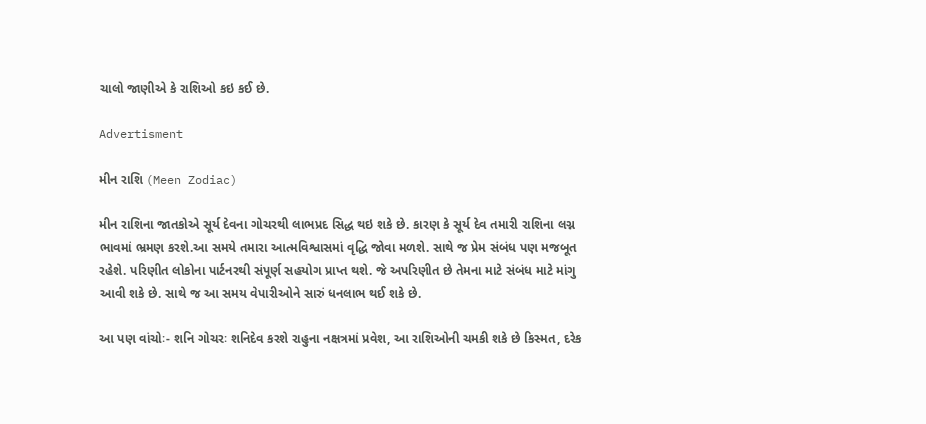ચાલો જાણીએ કે રાશિઓ કઇ કઈ છે.

Advertisment

મીન રાશિ (Meen Zodiac)

મીન રાશિના જાતકોએ સૂર્ય દેવના ગોચરથી લાભપ્રદ સિદ્ધ થઇ શકે છે. કારણ કે સૂર્ય દેવ તમારી રાશિના લગ્ન ભાવમાં ભ્રમણ કરશે.આ સમયે તમારા આત્મવિશ્વાસમાં વૃદ્ધિ જોવા મળશે. સાથે જ પ્રેમ સંબંધ પણ મજબૂત રહેશે. પરિણીત લોકોના પાર્ટનરથી સંપૂર્ણ સહયોગ પ્રાપ્ત થશે. જે અપરિણીત છે તેમના માટે સંબંધ માટે માંગુ આવી શકે છે. સાથે જ આ સમય વેપારીઓને સારું ધનલાભ થઈ શકે છે.

આ પણ વાંચોઃ- શનિ ગોચરઃ શનિદેવ કરશે રાહુના નક્ષત્રમાં પ્રવેશ, આ રાશિઓની ચમકી શકે છે કિસ્મત, દરેક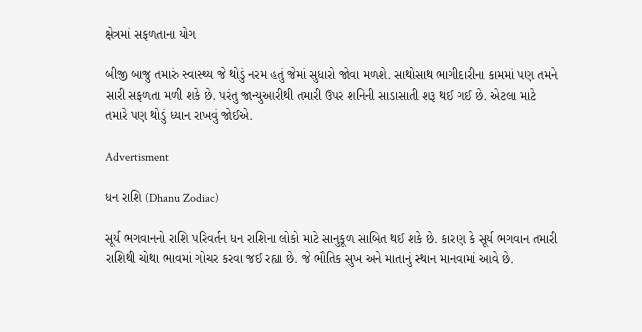ક્ષેત્રમાં સફળતાના યોગ

બીજી બાજુ તમારું સ્વાસ્થ્ય જે થોડું નરમ હતું જેમાં સુધારો જોવા મળશે. સાથોસાથ ભાગીદારીના કામમાં પણ તમને સારી સફળતા મળી શકે છે. પરંતુ જાન્યુઆરીથી તમારી ઉપર શનિની સાડાસાતી શરૂ થઈ ગઈ છે. એટલા માટે તમારે પણ થોડું ધ્યાન રાખવું જોઈએ.

Advertisment

ધન રાશિ (Dhanu Zodiac)

સૂર્ય ભગવાનનો રાશિ પરિવર્તન ધન રાશિના લોકો માટે સાનુકૂળ સાબિત થઈ શકે છે. કારણ કે સૂર્ય ભગવાન તમારી રાશિથી ચોથા ભાવમાં ગોચર કરવા જઈ રહ્યા છે. જે ભૌતિક સુખ અને માતાનું સ્થાન માનવામાં આવે છે.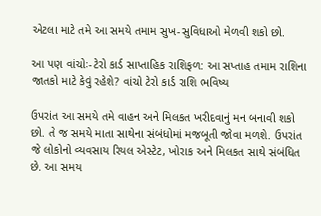એટલા માટે તમે આ સમયે તમામ સુખ-સુવિધાઓ મેળવી શકો છો.

આ પણ વાંચોઃ-ટેરો કાર્ડ સાપ્તાહિક રાશિફળ: આ સપ્તાહ તમામ રાશિના જાતકો માટે કેવું રહેશે? વાંચો ટેરો કાર્ડ રાશિ ભવિષ્ય

ઉપરાંત આ સમયે તમે વાહન અને મિલકત ખરીદવાનું મન બનાવી શકો છો. તે જ સમયે માતા સાથેના સંબંધોમાં મજબૂતી જોવા મળશે. ઉપરાંત જે લોકોનો વ્યવસાય રિયલ એસ્ટેટ, ખોરાક અને મિલકત સાથે સંબંધિત છે. આ સમય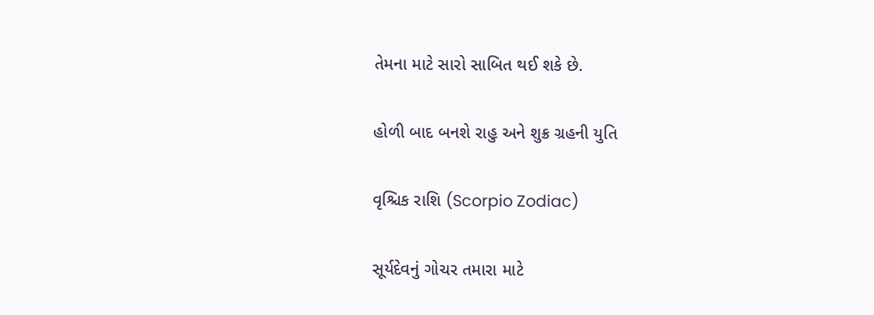તેમના માટે સારો સાબિત થઈ શકે છે.

હોળી બાદ બનશે રાહુ અને શુક્ર ગ્રહની યુતિ

વૃશ્ચિક રાશિ (Scorpio Zodiac)

સૂર્યદેવનું ગોચર તમારા માટે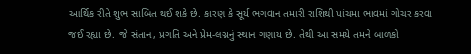આર્થિક રીતે શુભ સાબિત થઈ શકે છે. કારણ કે સૂર્ય ભગવાન તમારી રાશિથી પાંચમા ભાવમાં ગોચર કરવા જઈ રહ્યા છે. જે સંતાન, પ્રગતિ અને પ્રેમ-લગ્નનું સ્થાન ગણાય છે. તેથી આ સમયે તમને બાળકો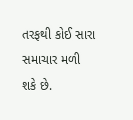તરફથી કોઈ સારા સમાચાર મળી શકે છે.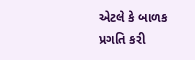એટલે કે બાળક પ્રગતિ કરી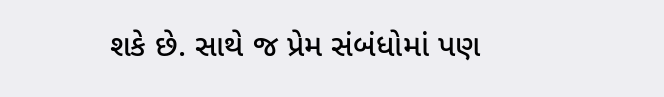શકે છે. સાથે જ પ્રેમ સંબંધોમાં પણ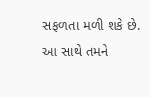સફળતા મળી શકે છે. આ સાથે તમને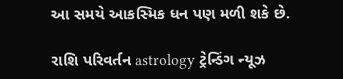આ સમયે આકસ્મિક ધન પણ મળી શકે છે.

રાશિ પરિવર્તન astrology ટ્રેન્ડિંગ ન્યૂઝ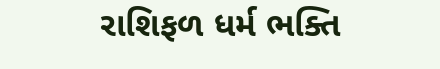રાશિફળ ધર્મ ભક્તિ